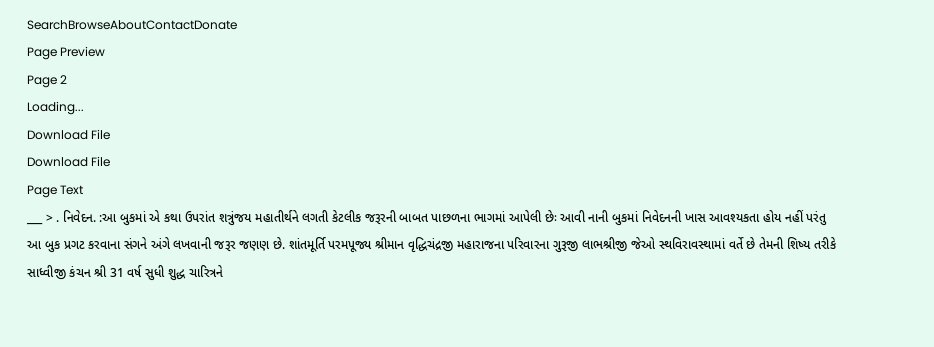SearchBrowseAboutContactDonate
Page Preview
Page 2
Loading...
Download File
Download File
Page Text
___ > . નિવેદન. :આ બુકમાં એ કથા ઉપરાંત શત્રુંજય મહાતીર્થને લગતી કેટલીક જરૂરની બાબત પાછળના ભાગમાં આપેલી છેઃ આવી નાની બુકમાં નિવેદનની ખાસ આવશ્યકતા હોય નહીં પરંતુ આ બુક પ્રગટ કરવાના સંગને અંગે લખવાની જરૂર જણણ છે. શાંતમૂર્તિ પરમપૂજ્ય શ્રીમાન વૃદ્ધિચંદ્રજી મહારાજના પરિવારના ગુરૂજી લાભશ્રીજી જેઓ સ્થવિરાવસ્થામાં વર્તે છે તેમની શિષ્ય તરીકે સાધ્વીજી કંચન શ્રી 31 વર્ષ સુધી શુદ્ધ ચારિત્રને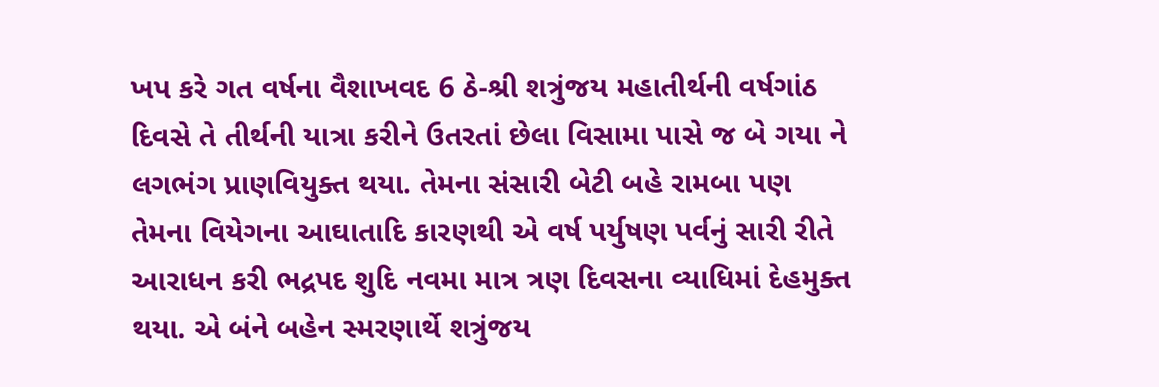ખપ કરે ગત વર્ષના વૈશાખવદ 6 ઠે-શ્રી શત્રુંજય મહાતીર્થની વર્ષગાંઠ દિવસે તે તીર્થની યાત્રા કરીને ઉતરતાં છેલા વિસામા પાસે જ બે ગયા ને લગભંગ પ્રાણવિયુક્ત થયા. તેમના સંસારી બેટી બહે રામબા પણ તેમના વિયેગના આઘાતાદિ કારણથી એ વર્ષ પર્યુષણ પર્વનું સારી રીતે આરાધન કરી ભદ્રપદ શુદિ નવમા માત્ર ત્રણ દિવસના વ્યાધિમાં દેહમુક્ત થયા. એ બંને બહેન સ્મરણાર્થે શત્રુંજય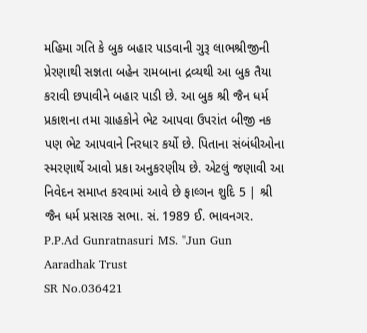મહિમા ગતિ કે બુક બહાર પાડવાની ગુરૂ લાભશ્રીજીની પ્રેરણાથી સજ્ઞતા બહેન રામબાના દ્રવ્યથી આ બુક તૈયા કરાવી છપાવીને બહાર પાડી છે. આ બુક શ્રી જૈન ધર્મ પ્રકાશના તમા ગ્રાહકોને ભેટ આપવા ઉપરાંત બીજી નક પણ ભેટ આપવાને નિરધાર કર્યો છે. પિતાના સંબંધીઓના સ્મરણાર્થે આવો પ્રકા અનુકરણીય છે. એટલું જણાવી આ નિવેદન સમાપ્ત કરવામાં આવે છે ફાલ્ગન શુદિ 5 | શ્રી જૈન ધર્મ પ્રસારક સભા. સં. 1989 ઈ. ભાવનગર. P.P.Ad Gunratnasuri MS. "Jun Gun Aaradhak Trust
SR No.036421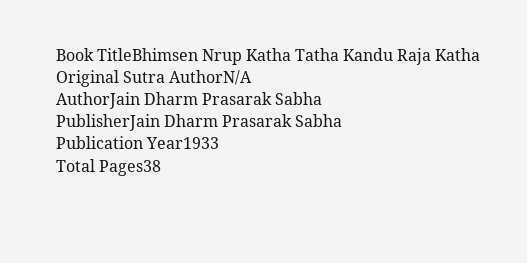Book TitleBhimsen Nrup Katha Tatha Kandu Raja Katha
Original Sutra AuthorN/A
AuthorJain Dharm Prasarak Sabha
PublisherJain Dharm Prasarak Sabha
Publication Year1933
Total Pages38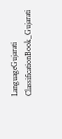LanguageGujarati
ClassificationBook_Gujarati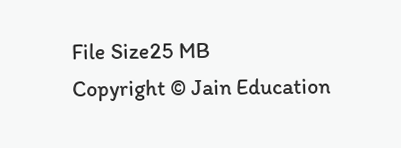File Size25 MB
Copyright © Jain Education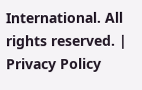International. All rights reserved. | Privacy Policy